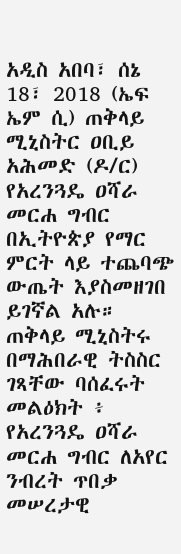አዲስ አበባ፣ ሰኔ 18፣ 2018 (ኤፍ ኤም ሲ) ጠቅላይ ሚኒስትር ዐቢይ አሕመድ (ዶ/ር) የአረንጓዴ ዐሻራ መርሐ ግብር በኢትዮጵያ የማር ምርት ላይ ተጨባጭ ውጤት እያስመዘገበ ይገኛል አሉ።
ጠቅላይ ሚኒስትሩ በማሕበራዊ ትስስር ገጻቸው ባሰፈሩት መልዕክት ፥ የአረንጓዴ ዐሻራ መርሐ ግብር ለአየር ንብረት ጥበቃ መሠረታዊ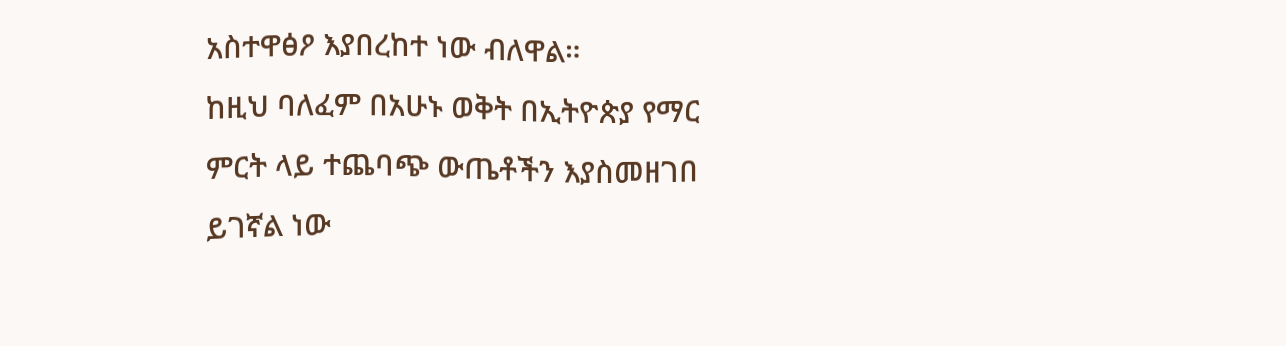አስተዋፅዖ እያበረከተ ነው ብለዋል።
ከዚህ ባለፈም በአሁኑ ወቅት በኢትዮጵያ የማር ምርት ላይ ተጨባጭ ውጤቶችን እያስመዘገበ ይገኛል ነው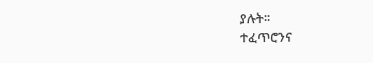ያሉት፡፡
ተፈጥሮንና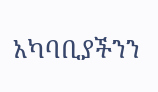አካባቢያችንን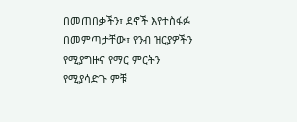በመጠበቃችን፣ ደኖች እየተስፋፉ በመምጣታቸው፣ የንብ ዝርያዎችን የሚያግዙና የማር ምርትን የሚያሳድጉ ምቹ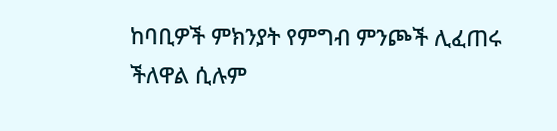ከባቢዎች ምክንያት የምግብ ምንጮች ሊፈጠሩ ችለዋል ሲሉም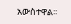አውስተዋል፡፡